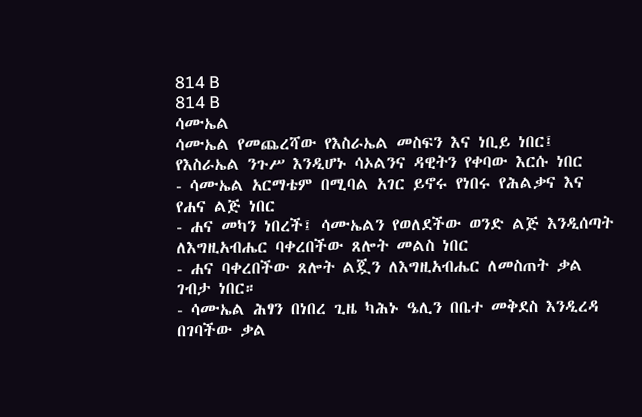814 B
814 B
ሳሙኤል
ሳሙኤል የመጨረሻው የእስራኤል መስፍን እና ነቢይ ነበር፤ የእስራኤል ንጉሥ እንዲሆኑ ሳኦልንና ዳዊትን የቀባው እርሱ ነበር
- ሳሙኤል አርማቴም በሚባል አገር ይኖሩ የነበሩ የሕልቃና እና የሐና ልጅ ነበር
- ሐና መካን ነበረች፤ ሳሙኤልን የወለደችው ወንድ ልጅ እንዲሰጣት ለእግዚአብሔር ባቀረበችው ጸሎት መልስ ነበር
- ሐና ባቀረበችው ጸሎት ልጇን ለእግዚአብሔር ለመስጠት ቃል ገብታ ነበር።
- ሳሙኤል ሕፃን በነበረ ጊዜ ካሕኑ ዔሊን በቤተ መቅደስ እንዲረዳ በገባችው ቃል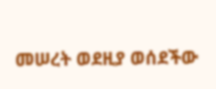መሠረት ወደዚያ ወሰደችው